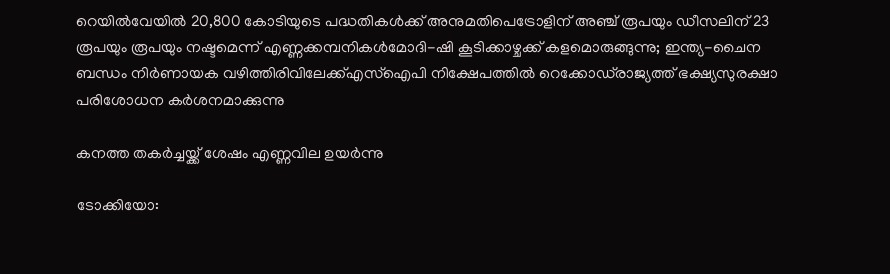റെയില്‍വേയില്‍ 20,800 കോടിയുടെ പദ്ധതികള്‍ക്ക് അനുമതിപെട്രോളിന് അഞ്ച് രൂപയും ഡീസലിന് 23 രൂപയും രൂപയും നഷ്ടമെന്ന് എണ്ണക്കമ്പനികൾമോദി-ഷി കൂടിക്കാഴ്ചക്ക് കളമൊരുങ്ങുന്നു; ഇന്ത്യ-ചൈന ബന്ധം നിര്‍ണായക വഴിത്തിരിവിലേക്ക്എസ്‌ഐപി നിക്ഷേപത്തില്‍ റെക്കോഡ്‌രാജ്യത്ത് ഭക്ഷ്യസുരക്ഷാ പരിശോധന കർശനമാക്കുന്നു

കനത്ത തകര്‍ച്ചയ്ക്ക് ശേഷം എണ്ണവില ഉയര്‍ന്നു

ടോക്കിയോ: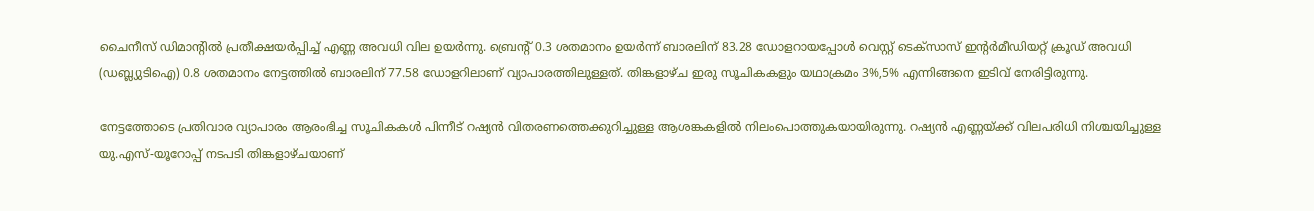ചൈനീസ് ഡിമാന്റില്‍ പ്രതീക്ഷയര്‍പ്പിച്ച് എണ്ണ അവധി വില ഉയര്‍ന്നു. ബ്രെന്റ് 0.3 ശതമാനം ഉയര്‍ന്ന് ബാരലിന് 83.28 ഡോളറായപ്പോള്‍ വെസ്റ്റ് ടെക്‌സാസ് ഇന്റര്‍മീഡിയറ്റ് ക്രൂഡ് അവധി (ഡബ്ല്യുടിഐ) 0.8 ശതമാനം നേട്ടത്തില്‍ ബാരലിന് 77.58 ഡോളറിലാണ് വ്യാപാരത്തിലുള്ളത്. തിങ്കളാഴ്ച ഇരു സൂചികകളും യഥാക്രമം 3%,5% എന്നിങ്ങനെ ഇടിവ് നേരിട്ടിരുന്നു.

നേട്ടത്തോടെ പ്രതിവാര വ്യാപാരം ആരംഭിച്ച സൂചികകള്‍ പിന്നീട് റഷ്യന്‍ വിതരണത്തെക്കുറിച്ചുള്ള ആശങ്കകളില്‍ നിലംപൊത്തുകയായിരുന്നു. റഷ്യന്‍ എണ്ണയ്ക്ക് വിലപരിധി നിശ്ചയിച്ചുള്ള യു.എസ്-യൂറോപ്പ് നടപടി തിങ്കളാഴ്ചയാണ്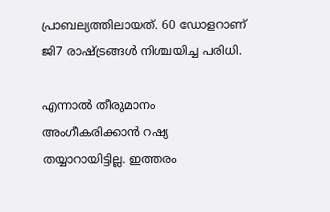പ്രാബല്യത്തിലായത്. 60 ഡോളറാണ് ജി7 രാഷ്ട്രങ്ങള്‍ നിശ്ചയിച്ച പരിധി.

എന്നാല്‍ തീരുമാനം അംഗീകരിക്കാന്‍ റഷ്യ തയ്യാറായിട്ടില്ല. ഇത്തരം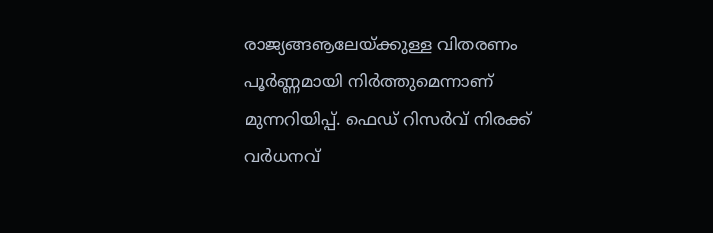രാജ്യങ്ങൡലേയ്ക്കുള്ള വിതരണം പൂര്‍ണ്ണമായി നിര്‍ത്തുമെന്നാണ് മുന്നറിയിപ്പ്. ഫെഡ് റിസര്‍വ് നിരക്ക് വര്‍ധനവ്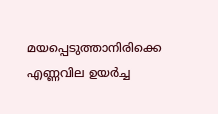മയപ്പെടുത്താനിരിക്കെ എണ്ണവില ഉയര്‍ച്ച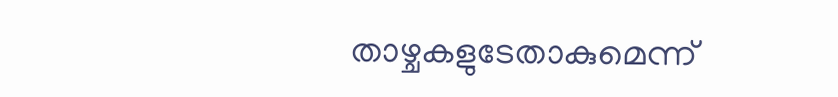താഴ്ചകളുടേതാകുമെന്ന്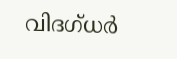വിദഗ്ധര്‍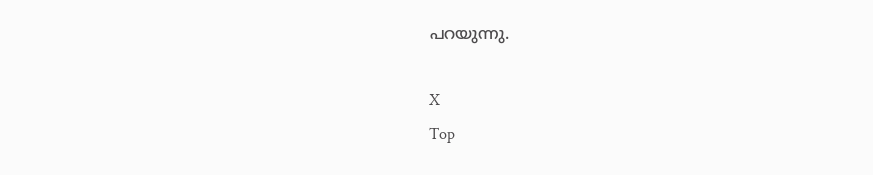പറയുന്നു.

X
Top